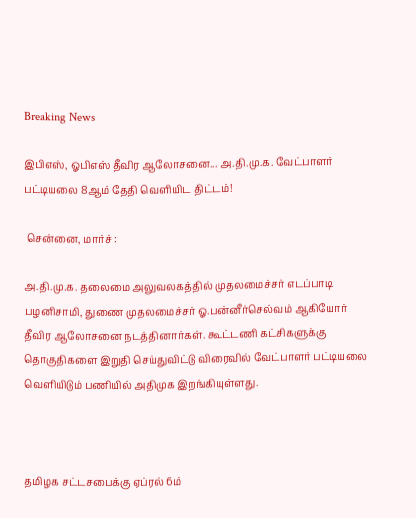Breaking News

இபிஎஸ், ஓபிஎஸ் தீவிர ஆலோசனை... அ.தி.மு.க. வேட்பாளர் பட்டியலை 8ஆம் தேதி வெளியிட திட்டம்!

 சென்னை, மார்ச் :

அ.தி.மு.க. தலைமை அலுவலகத்தில் முதலமைச்சர் எடப்பாடி பழனிசாமி, துணை முதலமைச்சர் ஓ.பன்னீர்செல்வம் ஆகியோர்  தீவிர ஆலோசனை நடத்தினார்கள். கூட்டணி கட்சிகளுக்கு தொகுதிகளை இறுதி செய்துவிட்டு விரைவில் வேட்பாளர் பட்டியலை வெளியிடும் பணியில் அதிமுக இறங்கியுள்ளது.



தமிழக சட்டசபைக்கு ஏப்ரல் 6ம்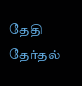தேதி தேர்தல்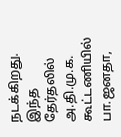நடக்கிறது. இந்த தேர்தலில் அ.தி.மு.க. கூட்டணியில் பா.ஜனதா,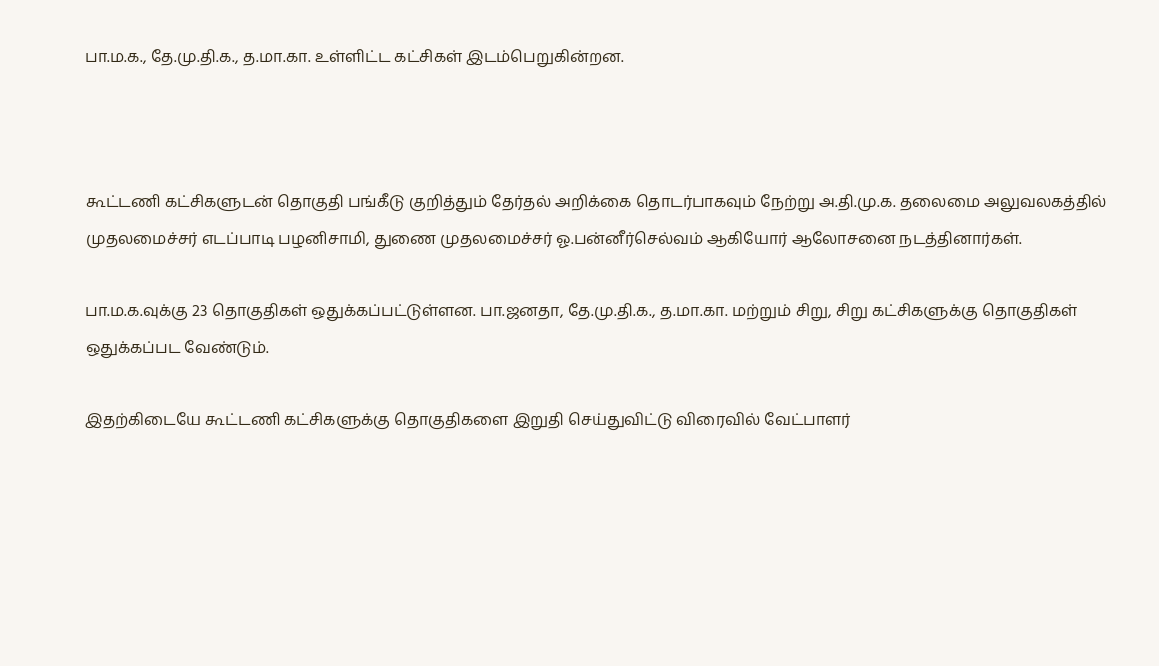பா.ம.க., தே.மு.தி.க., த.மா.கா. உள்ளிட்ட கட்சிகள் இடம்பெறுகின்றன.



கூட்டணி கட்சிகளுடன் தொகுதி பங்கீடு குறித்தும் தேர்தல் அறிக்கை தொடர்பாகவும் நேற்று அ.தி.மு.க. தலைமை அலுவலகத்தில் முதலமைச்சர் எடப்பாடி பழனிசாமி, துணை முதலமைச்சர் ஓ.பன்னீர்செல்வம் ஆகியோர் ஆலோசனை நடத்தினார்கள்.

பா.ம.க.வுக்கு 23 தொகுதிகள் ஒதுக்கப்பட்டுள்ளன. பா.ஜனதா, தே.மு.தி.க., த.மா.கா. மற்றும் சிறு, சிறு கட்சிகளுக்கு தொகுதிகள் ஒதுக்கப்பட வேண்டும்.

இதற்கிடையே கூட்டணி கட்சிகளுக்கு தொகுதிகளை இறுதி செய்துவிட்டு விரைவில் வேட்பாளர்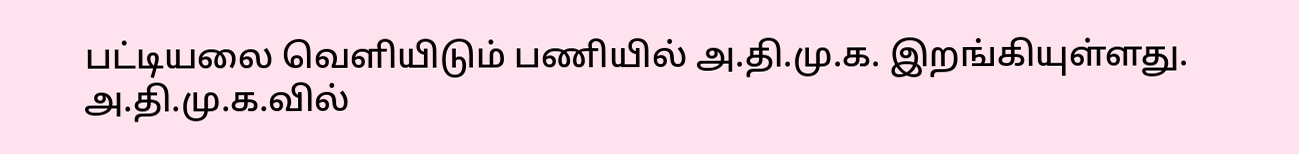பட்டியலை வெளியிடும் பணியில் அ.தி.மு.க. இறங்கியுள்ளது. அ.தி.மு.க.வில்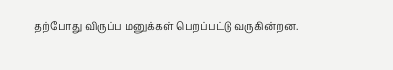தற்போது விருப்ப மனுக்கள் பெறப்பட்டு வருகின்றன.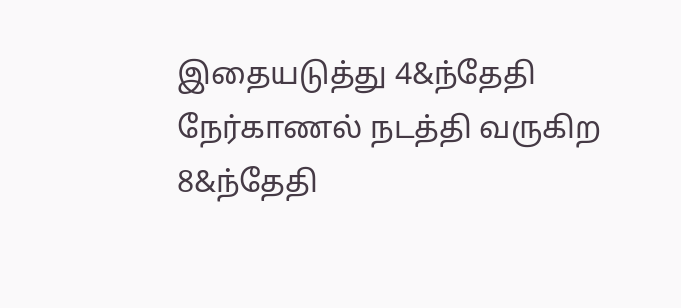இதையடுத்து 4&ந்தேதி நேர்காணல் நடத்தி வருகிற 8&ந்தேதி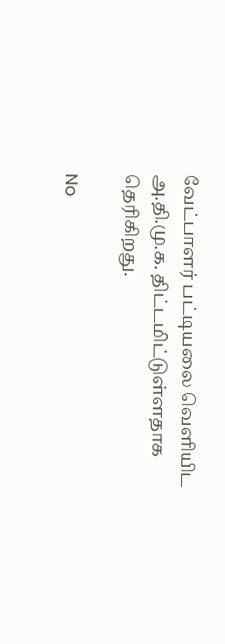வேட்பாளர் பட்டியலை வெளியிட அ.தி.மு.க. திட்டமிட்டுள்ளதாக தெரிகிறது.

No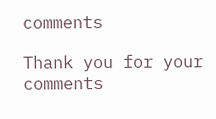comments

Thank you for your comments